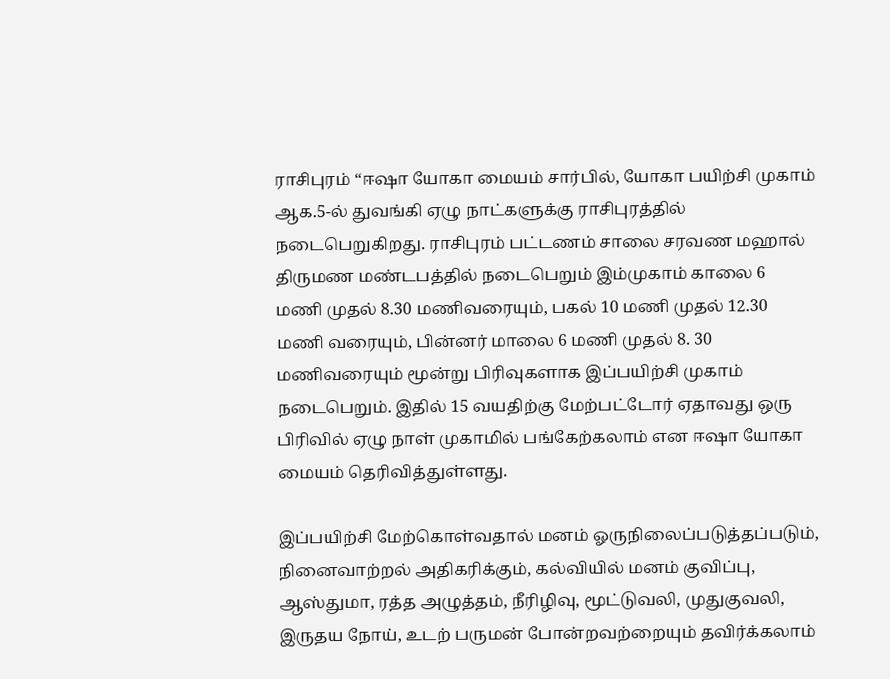ராசிபுரம் “ஈஷா யோகா மையம் சார்பில், யோகா பயிற்சி முகாம் ஆக.5-ல் துவங்கி ஏழு நாட்களுக்கு ராசிபுரத்தில் நடைபெறுகிறது. ராசிபுரம் பட்டணம் சாலை சரவண மஹால் திருமண மண்டபத்தில் நடைபெறும் இம்முகாம் காலை 6 மணி முதல் 8.30 மணிவரையும், பகல் 10 மணி முதல் 12.30 மணி வரையும், பின்னர் மாலை 6 மணி முதல் 8. 30 மணிவரையும் மூன்று பிரிவுகளாக இப்பயிற்சி முகாம் நடைபெறும். இதில் 15 வயதிற்கு மேற்பட்டோர் ஏதாவது ஒரு பிரிவில் ஏழு நாள் முகாமில் பங்கேற்கலாம் என ஈஷா யோகா மையம் தெரிவித்துள்ளது.

இப்பயிற்சி மேற்கொள்வதால் மனம் ஓருநிலைப்படுத்தப்படும், நினைவாற்றல் அதிகரிக்கும், கல்வியில் மனம் குவிப்பு, ஆஸ்துமா, ரத்த அழுத்தம், நீரிழிவு, மூட்டுவலி, முதுகுவலி, இருதய நோய், உடற் பருமன் போன்றவற்றையும் தவிர்க்கலாம்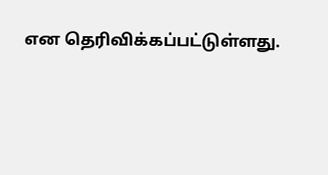என தெரிவிக்கப்பட்டுள்ளது.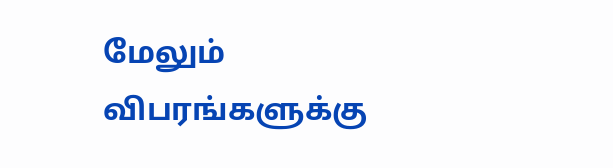மேலும் விபரங்களுக்கு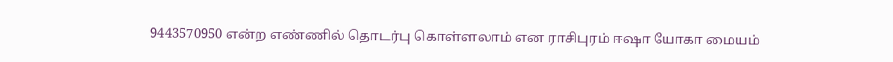9443570950 என்ற எண்ணில் தொடர்பு கொள்ளலாம் என ராசிபுரம் ஈஷா யோகா மையம்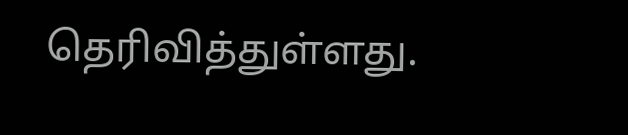தெரிவித்துள்ளது.